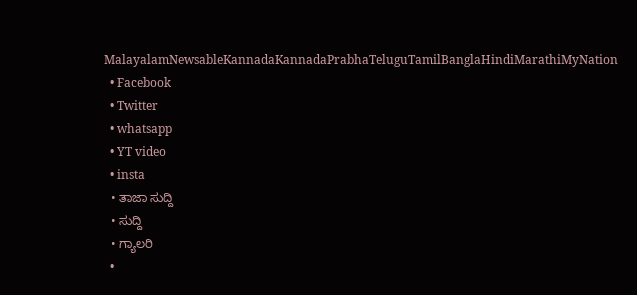MalayalamNewsableKannadaKannadaPrabhaTeluguTamilBanglaHindiMarathiMyNation
  • Facebook
  • Twitter
  • whatsapp
  • YT video
  • insta
  • ತಾಜಾ ಸುದ್ದಿ
  • ಸುದ್ದಿ
  • ಗ್ಯಾಲರಿ
  •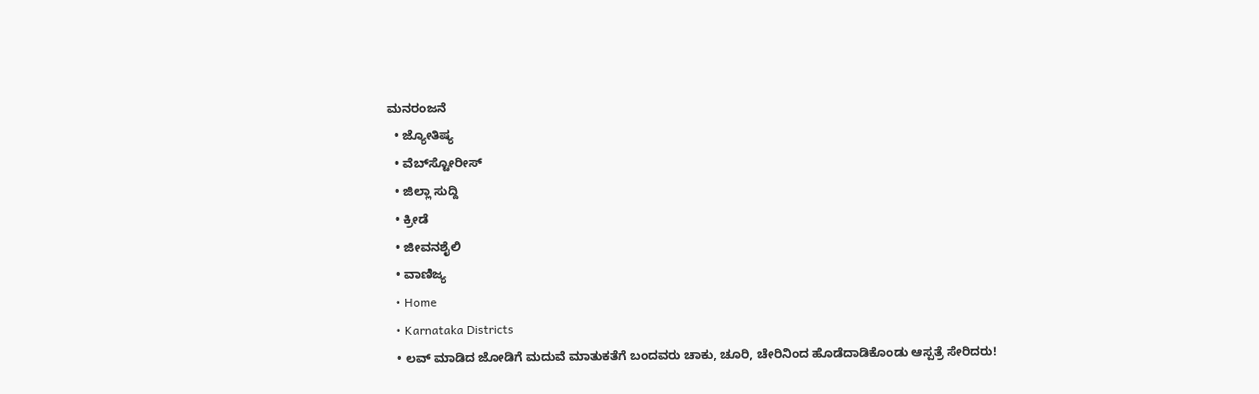ಮನರಂಜನೆ
  • ಜ್ಯೋತಿಷ್ಯ
  • ವೆಬ್‌ಸ್ಟೋರೀಸ್
  • ಜಿಲ್ಲಾ ಸುದ್ದಿ
  • ಕ್ರೀಡೆ
  • ಜೀವನಶೈಲಿ
  • ವಾಣಿಜ್ಯ
  • Home
  • Karnataka Districts
  • ಲವ್ ಮಾಡಿದ ಜೋಡಿಗೆ ಮದುವೆ ಮಾತುಕತೆಗೆ ಬಂದವರು ಚಾಕು, ಚೂರಿ, ಚೇರಿನಿಂದ ಹೊಡೆದಾಡಿಕೊಂಡು ಆಸ್ಪತ್ರೆ ಸೇರಿದರು!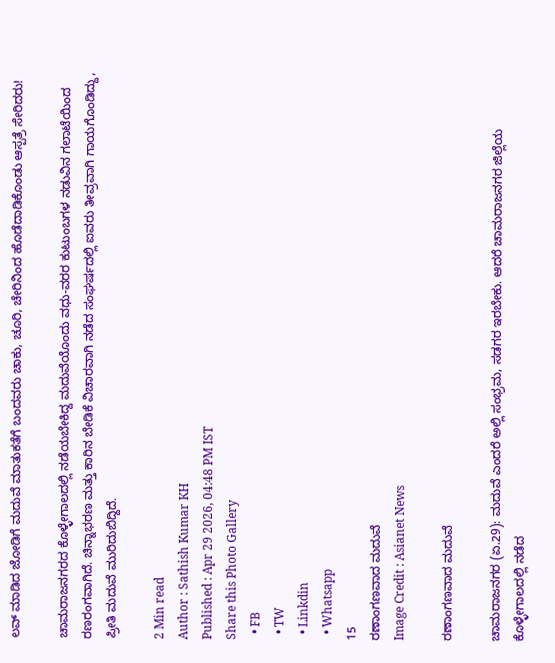ಲವ್ ಮಾಡಿದ ಜೋಡಿಗೆ ಮದುವೆ ಮಾತುಕತೆಗೆ ಬಂದವರು ಚಾಕು, ಚೂರಿ, ಚೇರಿನಿಂದ ಹೊಡೆದಾಡಿಕೊಂಡು ಆಸ್ಪತ್ರೆ ಸೇರಿದರು!

ಚಾಮರಾಜನಗರದ ಕೊಳ್ಳೇಗಾಲದಲ್ಲಿ ನಡೆಯಬೇಕಿದ್ದ ಮದುವೆಯೊಂದು ವಧು-ವರರ ಕುಟುಂಬಗಳ ನಡುವಿನ ಗಲಾಟೆಯಿಂದ ರಣರಂಗವಾಗಿದೆ. ಚಿನ್ನಾಭರಣ ಮತ್ತು ಕಾರಿನ ಬೇಡಿಕೆ ವಿಚಾರವಾಗಿ ನಡೆದ ಸಂಘರ್ಷದಲ್ಲಿ ಐವರು ತೀವ್ರವಾಗಿ ಗಾಯಗೊಂಡಿದ್ದು, ಪ್ರೀತಿ ಮದುವೆ ಮುರಿದುಬಿದ್ದಿದೆ.

2 Min read
Author : Sathish Kumar KH
Published : Apr 29 2026, 04:48 PM IST
Share this Photo Gallery
  • FB
  • TW
  • Linkdin
  • Whatsapp
15
ರಣಾಂಗಣವಾದ ಮದುವೆ
Image Credit : Asianet News

ರಣಾಂಗಣವಾದ ಮದುವೆ

ಚಾಮರಾಜನಗರ (ಏ.29): ಮದುವೆ ಎಂದರೆ ಅಲ್ಲಿ ಸಂಭ್ರಮ, ಸಡಗರ ಇರಬೇಕು. ಆದರೆ ಚಾಮರಾಜನಗರ ಜಿಲ್ಲೆಯ ಕೊಳ್ಳೇಗಾಲದಲ್ಲಿ ನಡೆದ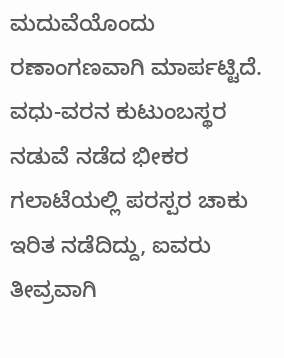ಮದುವೆಯೊಂದು ರಣಾಂಗಣವಾಗಿ ಮಾರ್ಪಟ್ಟಿದೆ. ವಧು-ವರನ ಕುಟುಂಬಸ್ಥರ ನಡುವೆ ನಡೆದ ಭೀಕರ ಗಲಾಟೆಯಲ್ಲಿ ಪರಸ್ಪರ ಚಾಕು ಇರಿತ ನಡೆದಿದ್ದು, ಐವರು ತೀವ್ರವಾಗಿ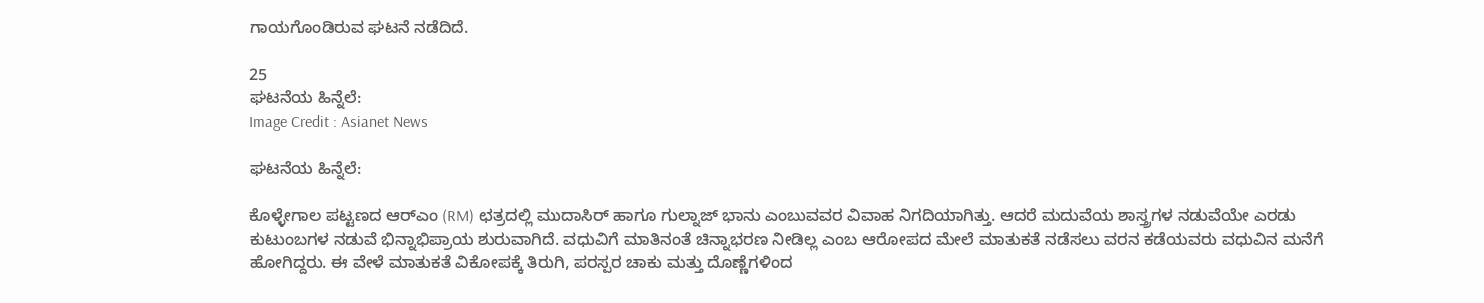ಗಾಯಗೊಂಡಿರುವ ಘಟನೆ ನಡೆದಿದೆ.

25
ಘಟನೆಯ ಹಿನ್ನೆಲೆ:
Image Credit : Asianet News

ಘಟನೆಯ ಹಿನ್ನೆಲೆ:

ಕೊಳ್ಳೇಗಾಲ ಪಟ್ಟಣದ ಆರ್‌ಎಂ (RM) ಛತ್ರದಲ್ಲಿ ಮುದಾಸಿರ್ ಹಾಗೂ ಗುಲ್ನಾಜ್ ಭಾನು ಎಂಬುವವರ ವಿವಾಹ ನಿಗದಿಯಾಗಿತ್ತು. ಆದರೆ ಮದುವೆಯ ಶಾಸ್ತ್ರಗಳ ನಡುವೆಯೇ ಎರಡು ಕುಟುಂಬಗಳ ನಡುವೆ ಭಿನ್ನಾಭಿಪ್ರಾಯ ಶುರುವಾಗಿದೆ. ವಧುವಿಗೆ ಮಾತಿನಂತೆ ಚಿನ್ನಾಭರಣ ನೀಡಿಲ್ಲ ಎಂಬ ಆರೋಪದ ಮೇಲೆ ಮಾತುಕತೆ ನಡೆಸಲು ವರನ ಕಡೆಯವರು ವಧುವಿನ ಮನೆಗೆ ಹೋಗಿದ್ದರು. ಈ ವೇಳೆ ಮಾತುಕತೆ ವಿಕೋಪಕ್ಕೆ ತಿರುಗಿ, ಪರಸ್ಪರ ಚಾಕು ಮತ್ತು ದೊಣ್ಣೆಗಳಿಂದ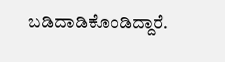ಬಡಿದಾಡಿಕೊಂಡಿದ್ದಾರೆ.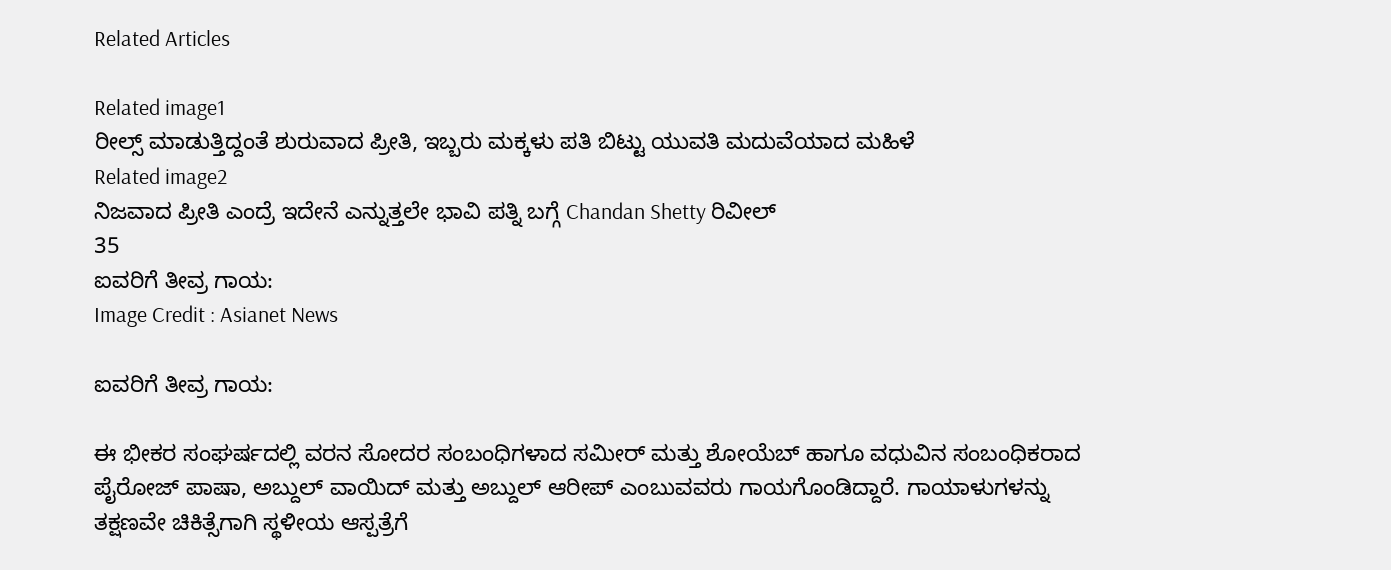Related Articles

Related image1
ರೀಲ್ಸ್ ಮಾಡುತ್ತಿದ್ದಂತೆ ಶುರುವಾದ ಪ್ರೀತಿ, ಇಬ್ಬರು ಮಕ್ಕಳು ಪತಿ ಬಿಟ್ಟು ಯುವತಿ ಮದುವೆಯಾದ ಮಹಿಳೆ
Related image2
ನಿಜವಾದ ಪ್ರೀತಿ ಎಂದ್ರೆ ಇದೇನೆ ಎನ್ನುತ್ತಲೇ ಭಾವಿ ಪತ್ನಿ ಬಗ್ಗೆ Chandan Shetty ರಿವೀಲ್
35
ಐವರಿಗೆ ತೀವ್ರ ಗಾಯ:
Image Credit : Asianet News

ಐವರಿಗೆ ತೀವ್ರ ಗಾಯ:

ಈ ಭೀಕರ ಸಂಘರ್ಷದಲ್ಲಿ ವರನ ಸೋದರ ಸಂಬಂಧಿಗಳಾದ ಸಮೀರ್ ಮತ್ತು ಶೋಯೆಬ್ ಹಾಗೂ ವಧುವಿನ ಸಂಬಂಧಿಕರಾದ ಪೈರೋಜ್ ಪಾಷಾ, ಅಬ್ದುಲ್ ವಾಯಿದ್ ಮತ್ತು ಅಬ್ದುಲ್ ಆರೀಪ್ ಎಂಬುವವರು ಗಾಯಗೊಂಡಿದ್ದಾರೆ. ಗಾಯಾಳುಗಳನ್ನು ತಕ್ಷಣವೇ ಚಿಕಿತ್ಸೆಗಾಗಿ ಸ್ಥಳೀಯ ಆಸ್ಪತ್ರೆಗೆ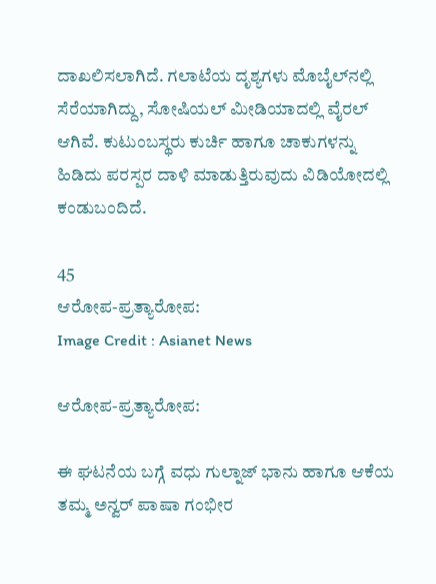ದಾಖಲಿಸಲಾಗಿದೆ. ಗಲಾಟೆಯ ದೃಶ್ಯಗಳು ಮೊಬೈಲ್‌ನಲ್ಲಿ ಸೆರೆಯಾಗಿದ್ದು, ಸೋಷಿಯಲ್ ಮೀಡಿಯಾದಲ್ಲಿ ವೈರಲ್ ಆಗಿವೆ. ಕುಟುಂಬಸ್ಥರು ಕುರ್ಚಿ ಹಾಗೂ ಚಾಕುಗಳನ್ನು ಹಿಡಿದು ಪರಸ್ಪರ ದಾಳಿ ಮಾಡುತ್ತಿರುವುದು ವಿಡಿಯೋದಲ್ಲಿ ಕಂಡುಬಂದಿದೆ.

45
ಆರೋಪ-ಪ್ರತ್ಯಾರೋಪ:
Image Credit : Asianet News

ಆರೋಪ-ಪ್ರತ್ಯಾರೋಪ:

ಈ ಘಟನೆಯ ಬಗ್ಗೆ ವಧು ಗುಲ್ನಾಜ್ ಭಾನು ಹಾಗೂ ಆಕೆಯ ತಮ್ಮ ಅನ್ವರ್ ಪಾಷಾ ಗಂಭೀರ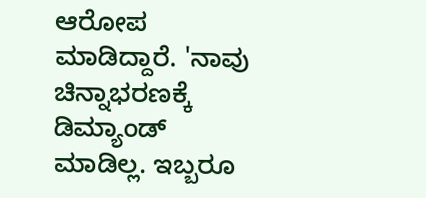ಆರೋಪ ಮಾಡಿದ್ದಾರೆ. 'ನಾವು ಚಿನ್ನಾಭರಣಕ್ಕೆ ಡಿಮ್ಯಾಂಡ್ ಮಾಡಿಲ್ಲ. ಇಬ್ಬರೂ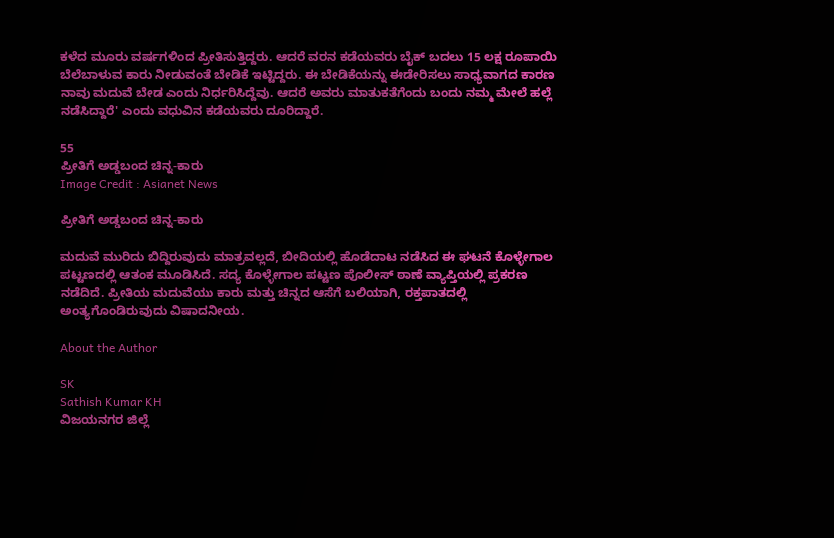ಕಳೆದ ಮೂರು ವರ್ಷಗಳಿಂದ ಪ್ರೀತಿಸುತ್ತಿದ್ದರು. ಆದರೆ ವರನ ಕಡೆಯವರು ಬೈಕ್ ಬದಲು 15 ಲಕ್ಷ ರೂಪಾಯಿ ಬೆಲೆಬಾಳುವ ಕಾರು ನೀಡುವಂತೆ ಬೇಡಿಕೆ ಇಟ್ಟಿದ್ದರು. ಈ ಬೇಡಿಕೆಯನ್ನು ಈಡೇರಿಸಲು ಸಾಧ್ಯವಾಗದ ಕಾರಣ ನಾವು ಮದುವೆ ಬೇಡ ಎಂದು ನಿರ್ಧರಿಸಿದ್ದೆವು. ಆದರೆ ಅವರು ಮಾತುಕತೆಗೆಂದು ಬಂದು ನಮ್ಮ ಮೇಲೆ ಹಲ್ಲೆ ನಡೆಸಿದ್ದಾರೆ' ಎಂದು ವಧುವಿನ ಕಡೆಯವರು ದೂರಿದ್ದಾರೆ.

55
ಪ್ರೀತಿಗೆ ಅಡ್ಡಬಂದ ಚಿನ್ನ-ಕಾರು
Image Credit : Asianet News

ಪ್ರೀತಿಗೆ ಅಡ್ಡಬಂದ ಚಿನ್ನ-ಕಾರು

ಮದುವೆ ಮುರಿದು ಬಿದ್ದಿರುವುದು ಮಾತ್ರವಲ್ಲದೆ, ಬೀದಿಯಲ್ಲಿ ಹೊಡೆದಾಟ ನಡೆಸಿದ ಈ ಘಟನೆ ಕೊಳ್ಳೇಗಾಲ ಪಟ್ಟಣದಲ್ಲಿ ಆತಂಕ ಮೂಡಿಸಿದೆ. ಸದ್ಯ ಕೊಳ್ಳೇಗಾಲ ಪಟ್ಟಣ ಪೊಲೀಸ್ ಠಾಣೆ ವ್ಯಾಪ್ತಿಯಲ್ಲಿ ಪ್ರಕರಣ ನಡೆದಿದೆ. ಪ್ರೀತಿಯ ಮದುವೆಯು ಕಾರು ಮತ್ತು ಚಿನ್ನದ ಆಸೆಗೆ ಬಲಿಯಾಗಿ, ರಕ್ತಪಾತದಲ್ಲಿ ಅಂತ್ಯಗೊಂಡಿರುವುದು ವಿಷಾದನೀಯ.

About the Author

SK
Sathish Kumar KH
ವಿಜಯನಗರ ಜಿಲ್ಲೆ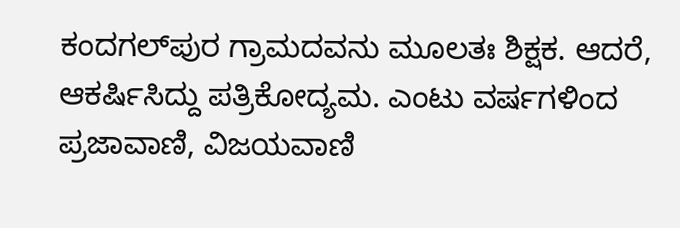ಕಂದಗಲ್‌ಪುರ ಗ್ರಾಮದವನು ಮೂಲತಃ ಶಿಕ್ಷಕ. ಆದರೆ, ಆಕರ್ಷಿಸಿದ್ದು ಪತ್ರಿಕೋದ್ಯಮ. ಎಂಟು ವರ್ಷಗಳಿಂದ ಪ್ರಜಾವಾಣಿ, ವಿಜಯವಾಣಿ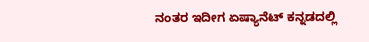ನಂತರ ಇದೀಗ ಏಷ್ಯಾನೆಟ್ ಕನ್ನಡದಲ್ಲಿ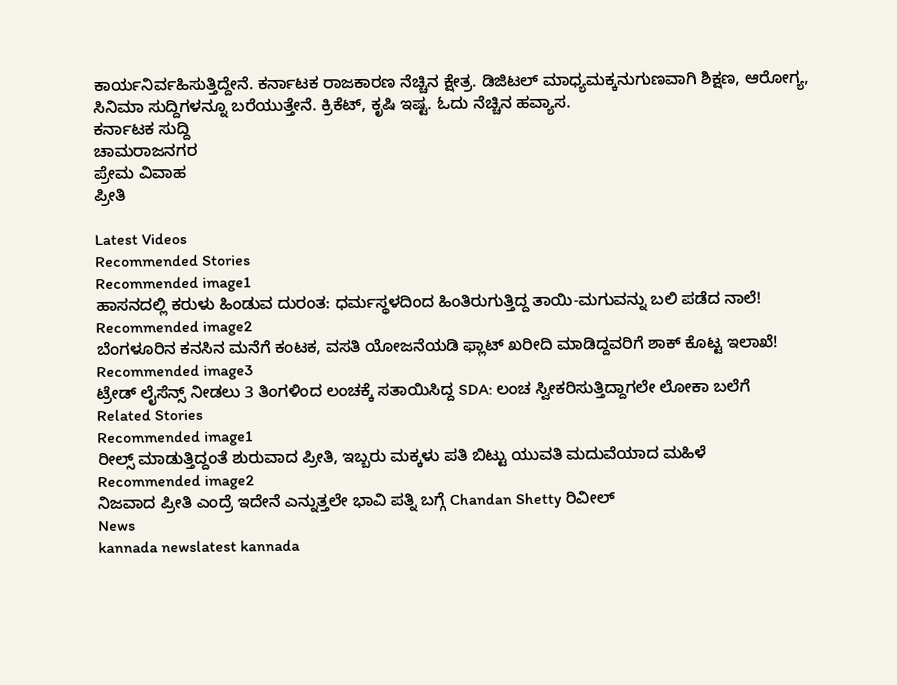ಕಾರ್ಯನಿರ್ವಹಿಸುತ್ತಿದ್ದೇನೆ. ಕರ್ನಾಟಕ ರಾಜಕಾರಣ ನೆಚ್ಚಿನ ಕ್ಷೇತ್ರ. ಡಿಜಿಟಲ್ ಮಾಧ್ಯಮಕ್ಕನುಗುಣವಾಗಿ ಶಿಕ್ಷಣ, ಆರೋಗ್ಯ, ಸಿನಿಮಾ ಸುದ್ದಿಗಳನ್ನೂ ಬರೆಯುತ್ತೇನೆ. ಕ್ರಿಕೆಟ್, ಕೃಷಿ ಇಷ್ಟ. ಓದು ನೆಚ್ಚಿನ ಹವ್ಯಾಸ.
ಕರ್ನಾಟಕ ಸುದ್ದಿ
ಚಾಮರಾಜನಗರ
ಪ್ರೇಮ ವಿವಾಹ
ಪ್ರೀತಿ

Latest Videos
Recommended Stories
Recommended image1
ಹಾಸನದಲ್ಲಿ ಕರುಳು ಹಿಂಡುವ ದುರಂತ: ಧರ್ಮಸ್ಥಳದಿಂದ ಹಿಂತಿರುಗುತ್ತಿದ್ದ ತಾಯಿ-ಮಗುವನ್ನು ಬಲಿ ಪಡೆದ ನಾಲೆ!
Recommended image2
ಬೆಂಗಳೂರಿನ ಕನಸಿನ ಮನೆಗೆ ಕಂಟಕ, ವಸತಿ ಯೋಜನೆಯಡಿ ಫ್ಲಾಟ್ ಖರೀದಿ ಮಾಡಿದ್ದವರಿಗೆ ಶಾಕ್ ಕೊಟ್ಟ ಇಲಾಖೆ!
Recommended image3
ಟ್ರೇಡ್ ಲೈಸೆನ್ಸ್‌ ನೀಡಲು 3 ತಿಂಗಳಿಂದ ಲಂಚಕ್ಕೆ ಸತಾಯಿಸಿದ್ದ SDA: ಲಂಚ ಸ್ವೀಕರಿಸುತ್ತಿದ್ದಾಗಲೇ ಲೋಕಾ ಬಲೆಗೆ
Related Stories
Recommended image1
ರೀಲ್ಸ್ ಮಾಡುತ್ತಿದ್ದಂತೆ ಶುರುವಾದ ಪ್ರೀತಿ, ಇಬ್ಬರು ಮಕ್ಕಳು ಪತಿ ಬಿಟ್ಟು ಯುವತಿ ಮದುವೆಯಾದ ಮಹಿಳೆ
Recommended image2
ನಿಜವಾದ ಪ್ರೀತಿ ಎಂದ್ರೆ ಇದೇನೆ ಎನ್ನುತ್ತಲೇ ಭಾವಿ ಪತ್ನಿ ಬಗ್ಗೆ Chandan Shetty ರಿವೀಲ್
News
kannada newslatest kannada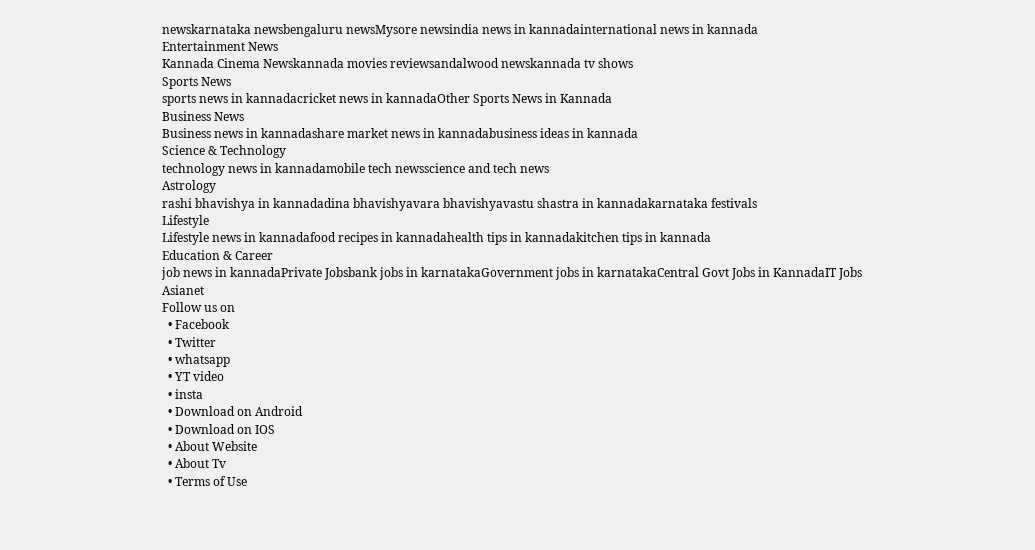newskarnataka newsbengaluru newsMysore newsindia news in kannadainternational news in kannada
Entertainment News
Kannada Cinema Newskannada movies reviewsandalwood newskannada tv shows
Sports News
sports news in kannadacricket news in kannadaOther Sports News in Kannada
Business News
Business news in kannadashare market news in kannadabusiness ideas in kannada
Science & Technology
technology news in kannadamobile tech newsscience and tech news
Astrology
rashi bhavishya in kannadadina bhavishyavara bhavishyavastu shastra in kannadakarnataka festivals
Lifestyle
Lifestyle news in kannadafood recipes in kannadahealth tips in kannadakitchen tips in kannada
Education & Career
job news in kannadaPrivate Jobsbank jobs in karnatakaGovernment jobs in karnatakaCentral Govt Jobs in KannadaIT Jobs
Asianet
Follow us on
  • Facebook
  • Twitter
  • whatsapp
  • YT video
  • insta
  • Download on Android
  • Download on IOS
  • About Website
  • About Tv
  • Terms of Use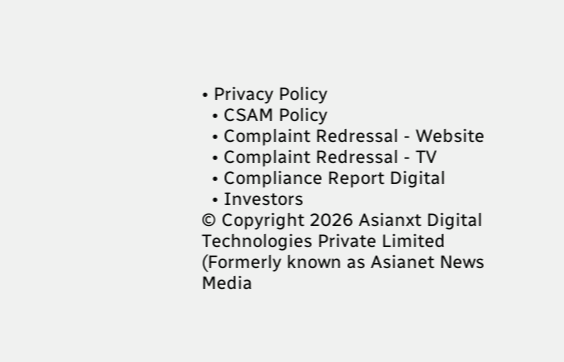• Privacy Policy
  • CSAM Policy
  • Complaint Redressal - Website
  • Complaint Redressal - TV
  • Compliance Report Digital
  • Investors
© Copyright 2026 Asianxt Digital Technologies Private Limited (Formerly known as Asianet News Media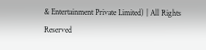& Entertainment Private Limited) | All Rights Reserved